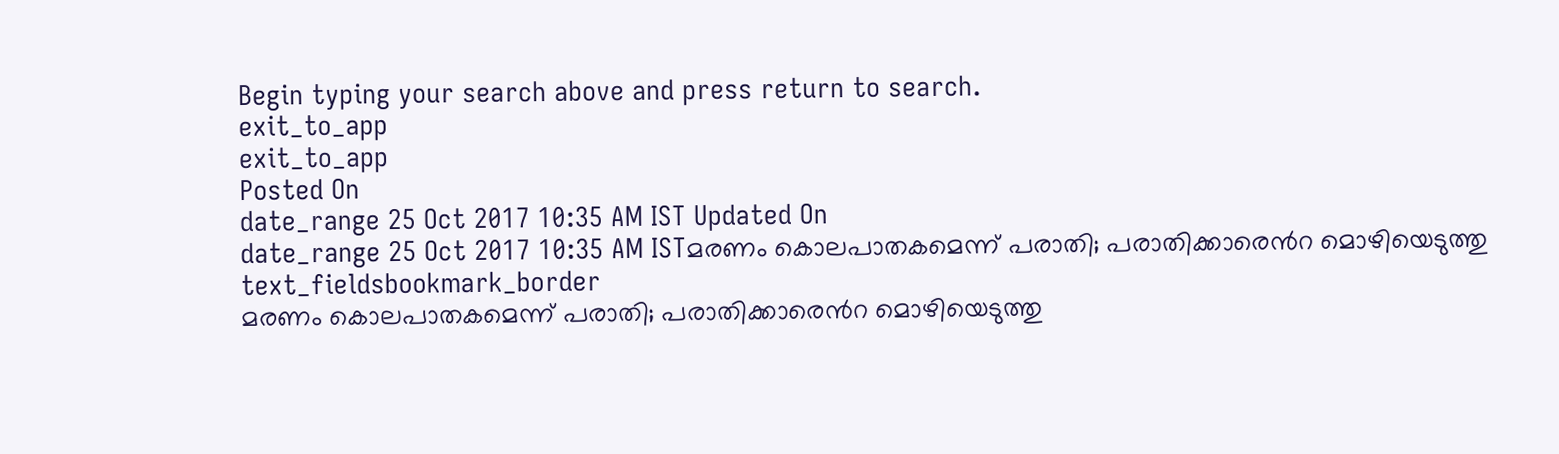Begin typing your search above and press return to search.
exit_to_app
exit_to_app
Posted On
date_range 25 Oct 2017 10:35 AM IST Updated On
date_range 25 Oct 2017 10:35 AM ISTമരണം കൊലപാതകമെന്ന് പരാതി; പരാതിക്കാരെൻറ മൊഴിയെടുത്തു
text_fieldsbookmark_border
മരണം കൊലപാതകമെന്ന് പരാതി; പരാതിക്കാരെൻറ മൊഴിയെടുത്തു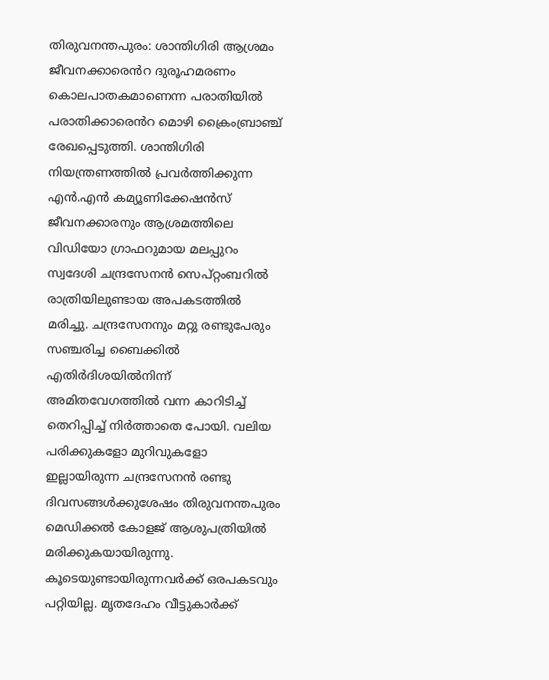തിരുവനന്തപുരം: ശാന്തിഗിരി ആശ്രമം ജീവനക്കാരെൻറ ദുരൂഹമരണം കൊലപാതകമാണെന്ന പരാതിയിൽ പരാതിക്കാരെൻറ മൊഴി ക്രൈംബ്രാഞ്ച് രേഖപ്പെടുത്തി. ശാന്തിഗിരി നിയന്ത്രണത്തിൽ പ്രവർത്തിക്കുന്ന എൻ.എൻ കമ്യൂണിക്കേഷൻസ് ജീവനക്കാരനും ആശ്രമത്തിലെ വിഡിയോ ഗ്രാഫറുമായ മലപ്പുറം സ്വദേശി ചന്ദ്രസേനൻ സെപ്റ്റംബറിൽ രാത്രിയിലുണ്ടായ അപകടത്തിൽ മരിച്ചു. ചന്ദ്രസേനനും മറ്റു രണ്ടുപേരും സഞ്ചരിച്ച ബൈക്കിൽ എതിർദിശയിൽനിന്ന് അമിതവേഗത്തിൽ വന്ന കാറിടിച്ച് തെറിപ്പിച്ച് നിർത്താതെ പോയി. വലിയ പരിക്കുകളോ മുറിവുകളോ ഇല്ലായിരുന്ന ചന്ദ്രസേനൻ രണ്ടു ദിവസങ്ങൾക്കുശേഷം തിരുവനന്തപുരം മെഡിക്കൽ കോളജ് ആശുപത്രിയിൽ മരിക്കുകയായിരുന്നു. കൂടെയുണ്ടായിരുന്നവർക്ക് ഒരപകടവും പറ്റിയില്ല. മൃതദേഹം വീട്ടുകാർക്ക്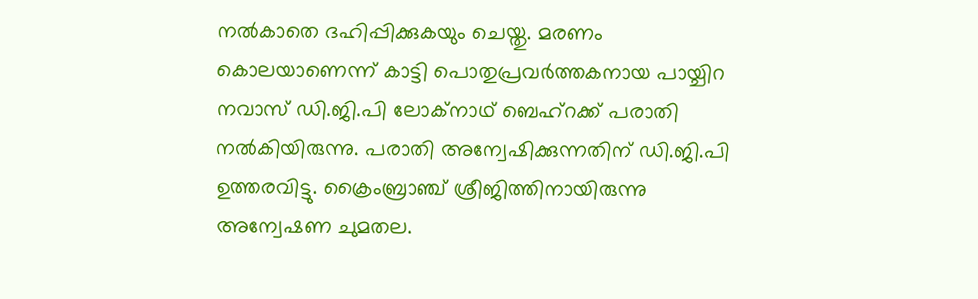നൽകാതെ ദഹിപ്പിക്കുകയും ചെയ്തു. മരണം കൊലയാണെന്ന് കാട്ടി പൊതുപ്രവർത്തകനായ പായ്ചിറ നവാസ് ഡി.ജി.പി ലോക്നാഥ് ബെഹ്റക്ക് പരാതി നൽകിയിരുന്നു. പരാതി അന്വേഷിക്കുന്നതിന് ഡി.ജി.പി ഉത്തരവിട്ടു. ക്രൈംബ്രാഞ്ച് ശ്രീജിത്തിനായിരുന്നു അന്വേഷണ ചുമതല.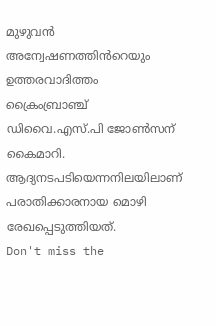മുഴുവൻ അന്വേഷണത്തിൻറെയും ഉത്തരവാദിത്തം ക്രൈംബ്രാഞ്ച് ഡിവൈ.എസ്.പി ജോൺസന് കൈമാറി. ആദ്യനടപടിയെന്നനിലയിലാണ് പരാതിക്കാരനായ മൊഴി രേഖപ്പെടുത്തിയത്.
Don't miss the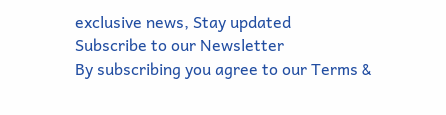exclusive news, Stay updated
Subscribe to our Newsletter
By subscribing you agree to our Terms &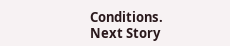Conditions.
Next Story